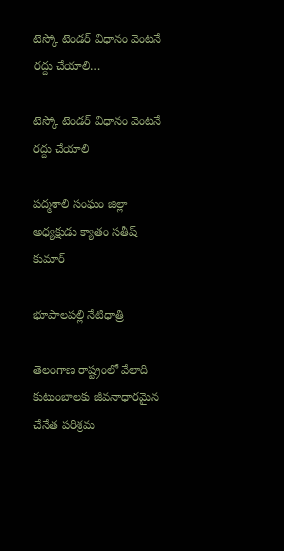టెస్కో టెండర్ విధానం వెంటనే రద్దు చేయాలి…

టెస్కో టెండర్ విధానం వెంటనే రద్దు చేయాలి

పద్మశాలి సంఘం జిల్లా అధ్యక్షుడు క్యాతం సతీష్ కుమార్

భూపాలపల్లి నేటిధాత్రి

తెలంగాణ రాష్ట్రంలో వేలాది కుటుంబాలకు జీవనాధారమైన చేనేత పరిశ్రమ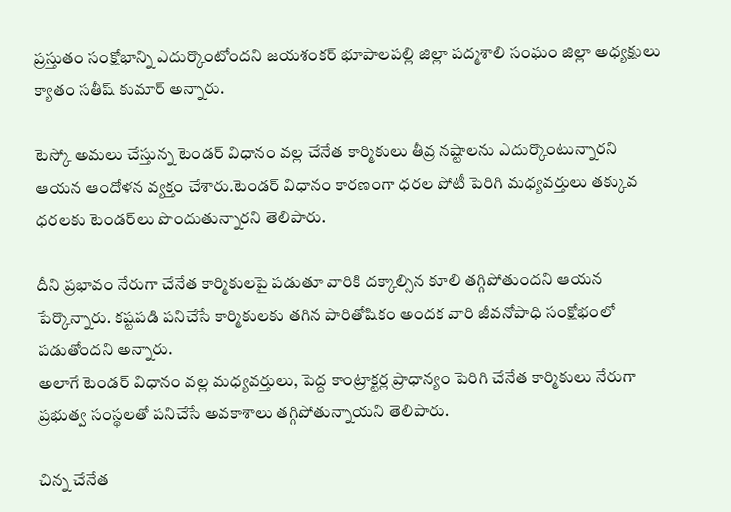ప్రస్తుతం సంక్షోభాన్ని ఎదుర్కొంటోందని జయశంకర్ భూపాలపల్లి జిల్లా పద్మశాలి సంఘం జిల్లా అధ్యక్షులు క్యాతం సతీష్ కుమార్ అన్నారు.

టెస్కో అమలు చేస్తున్న టెండర్ విధానం వల్ల చేనేత కార్మికులు తీవ్ర నష్టాలను ఎదుర్కొంటున్నారని ఆయన ఆందోళన వ్యక్తం చేశారు.టెండర్ విధానం కారణంగా ధరల పోటీ పెరిగి మధ్యవర్తులు తక్కువ ధరలకు టెండర్‌లు పొందుతున్నారని తెలిపారు.

దీని ప్రభావం నేరుగా చేనేత కార్మికులపై పడుతూ వారికి దక్కాల్సిన కూలి తగ్గిపోతుందని ఆయన పేర్కొన్నారు. కష్టపడి పనిచేసే కార్మికులకు తగిన పారితోషికం అందక వారి జీవనోపాధి సంక్షోభంలో పడుతోందని అన్నారు.
అలాగే టెండర్ విధానం వల్ల మధ్యవర్తులు, పెద్ద కాంట్రాక్టర్ల ప్రాధాన్యం పెరిగి చేనేత కార్మికులు నేరుగా ప్రభుత్వ సంస్థలతో పనిచేసే అవకాశాలు తగ్గిపోతున్నాయని తెలిపారు.

చిన్న చేనేత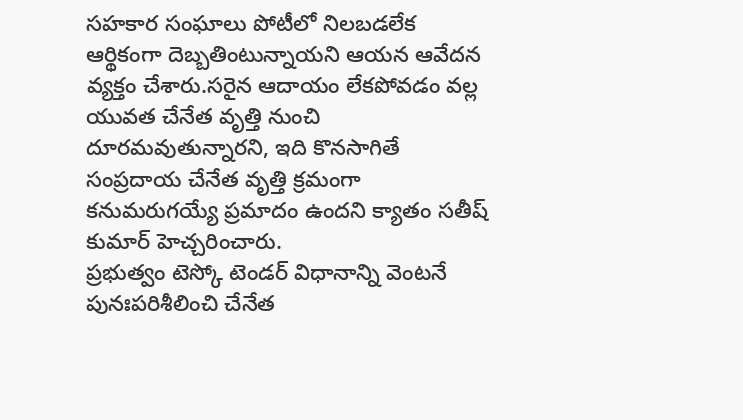సహకార సంఘాలు పోటీలో నిలబడలేక ఆర్థికంగా దెబ్బతింటున్నాయని ఆయన ఆవేదన వ్యక్తం చేశారు.సరైన ఆదాయం లేకపోవడం వల్ల యువత చేనేత వృత్తి నుంచి దూరమవుతున్నారని, ఇది కొనసాగితే సంప్రదాయ చేనేత వృత్తి క్రమంగా కనుమరుగయ్యే ప్రమాదం ఉందని క్యాతం సతీష్ కుమార్ హెచ్చరించారు.
ప్రభుత్వం టెస్కో టెండర్ విధానాన్ని వెంటనే పునఃపరిశీలించి చేనేత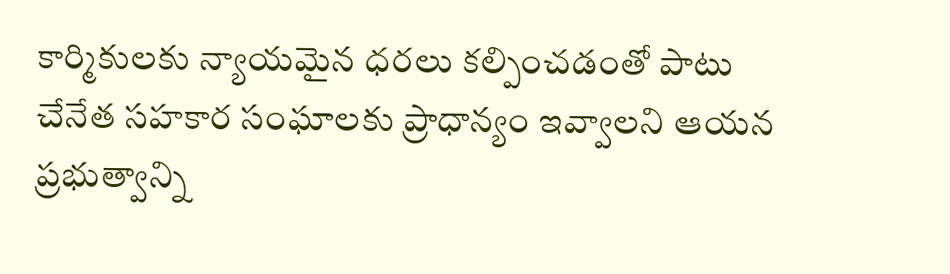కార్మికులకు న్యాయమైన ధరలు కల్పించడంతో పాటు చేనేత సహకార సంఘాలకు ప్రాధాన్యం ఇవ్వాలని ఆయన ప్రభుత్వాన్ని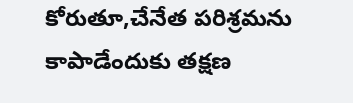కోరుతూ,చేనేత పరిశ్రమను కాపాడేందుకు తక్షణ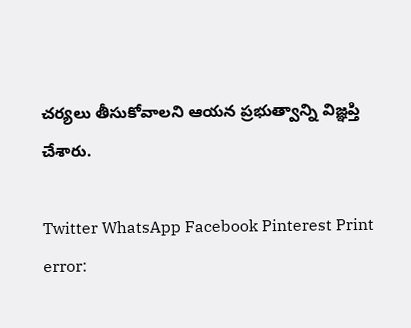చర్యలు తీసుకోవాలని ఆయన ప్రభుత్వాన్ని విజ్ఞప్తి చేశారు.

Twitter WhatsApp Facebook Pinterest Print
error: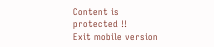Content is protected !!
Exit mobile version